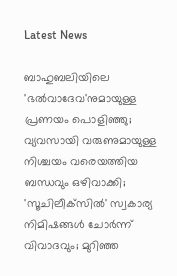Latest News

ബാഹുബലിയിലെ 'ഭല്‍വാദേവ'നുമായുള്ള പ്രണയം പൊളിഞ്ഞു; വ്യവസായി വരുണുമായുള്ള നിശ്ചയം വരെയത്തിയ ബന്ധവും ഒഴിവാക്കി; 'സൂചിലീക്‌സില്‍' സ്വകാര്യ നിമിഷങ്ങള്‍ ചോര്‍ന്ന് വിവാദവും; മുറിഞ്ഞ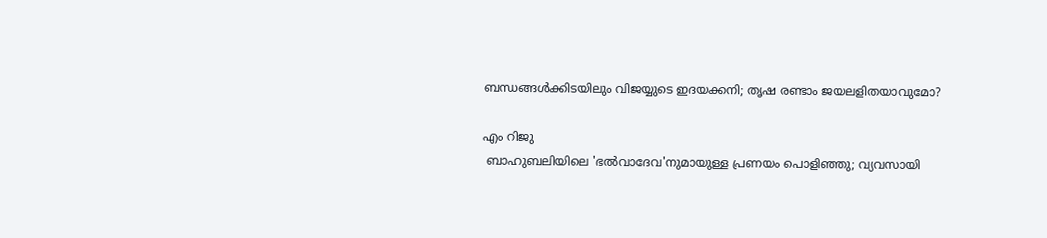ബന്ധങ്ങള്‍ക്കിടയിലും വിജയ്യുടെ ഇദയക്കനി; തൃഷ രണ്ടാം ജയലളിതയാവുമോ?

എം റിജു
 ബാഹുബലിയിലെ 'ഭല്‍വാദേവ'നുമായുള്ള പ്രണയം പൊളിഞ്ഞു; വ്യവസായി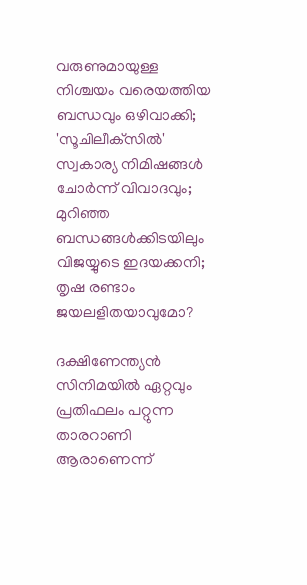വരുണുമായുള്ള നിശ്ചയം വരെയത്തിയ ബന്ധവും ഒഴിവാക്കി; 'സൂചിലീക്‌സില്‍' സ്വകാര്യ നിമിഷങ്ങള്‍ ചോര്‍ന്ന് വിവാദവും; മുറിഞ്ഞ ബന്ധങ്ങള്‍ക്കിടയിലും വിജയ്യുടെ ഇദയക്കനി; തൃഷ രണ്ടാം ജയലളിതയാവുമോ?

ദക്ഷിണേന്ത്യന്‍ സിനിമയില്‍ ഏറ്റവും പ്രതിഫലം പറ്റുന്ന താരറാണി ആരാണെന്ന്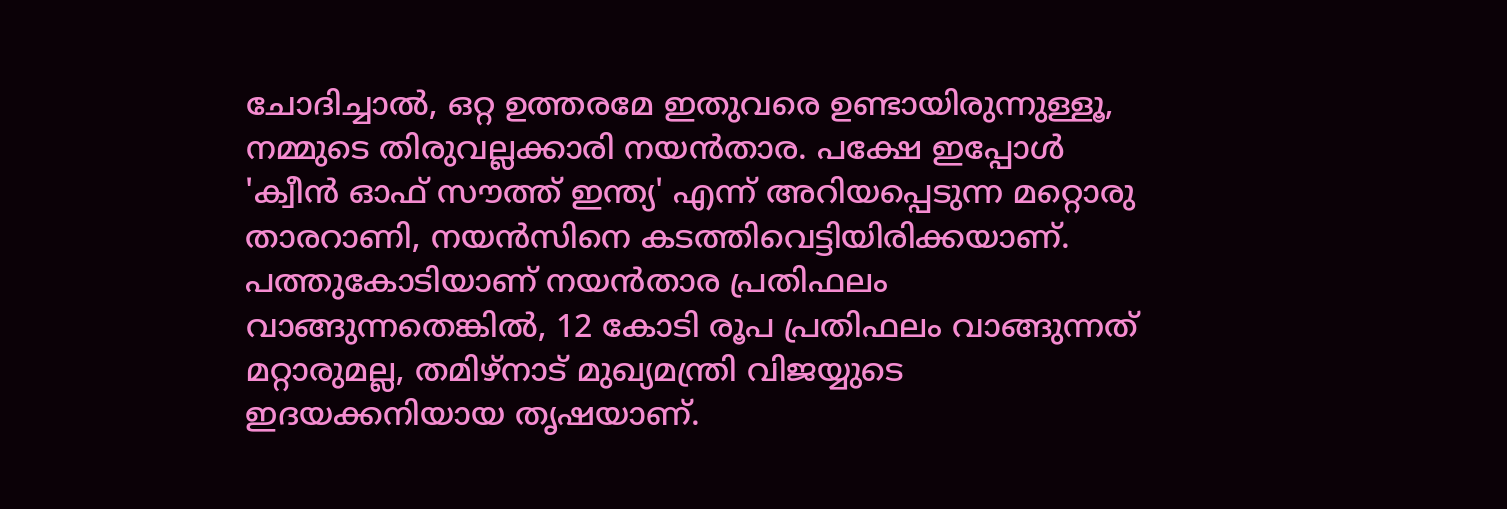ചോദിച്ചാല്‍, ഒറ്റ ഉത്തരമേ ഇതുവരെ ഉണ്ടായിരുന്നുള്ളൂ, നമ്മുടെ തിരുവല്ലക്കാരി നയന്‍താര. പക്ഷേ ഇപ്പോള്‍ 'ക്വീന്‍ ഓഫ് സൗത്ത് ഇന്ത്യ' എന്ന് അറിയപ്പെടുന്ന മറ്റൊരു താരറാണി, നയന്‍സിനെ കടത്തിവെട്ടിയിരിക്കയാണ്. പത്തുകോടിയാണ് നയന്‍താര പ്രതിഫലം വാങ്ങുന്നതെങ്കില്‍, 12 കോടി രൂപ പ്രതിഫലം വാങ്ങുന്നത് മറ്റാരുമല്ല, തമിഴ്‌നാട് മുഖ്യമന്ത്രി വിജയ്യുടെ ഇദയക്കനിയായ തൃഷയാണ്.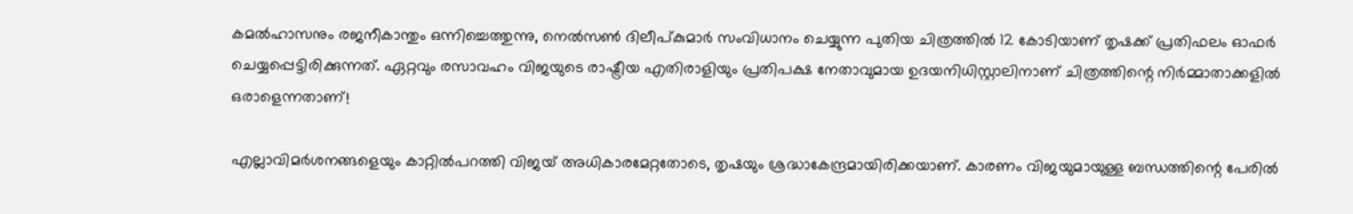കമല്‍ഹാസനും രജനീകാന്തും ഒന്നിച്ചെത്തുന്നു, നെല്‍സണ്‍ ദിലീപ്കുമാര്‍ സംവിധാനം ചെയ്യുന്ന പുതിയ ചിത്രത്തില്‍ 12 കോടിയാണ് തൃഷക്ക് പ്രതിഫലം ഓഫര്‍ ചെയ്യപ്പെട്ടിരിക്കുന്നത്. ഏറ്റവും രസാവഹം വിജയുടെ രാഷ്ട്രീയ എതിരാളിയും പ്രതിപക്ഷ നേതാവുമായ ഉദയനിധിസ്റ്റാലിനാണ് ചിത്രത്തിന്റെ നിര്‍മ്മാതാക്കളില്‍ ഒരാളെന്നതാണ്!

എല്ലാവിമര്‍ശനങ്ങളെയും കാറ്റില്‍പറത്തി വിജയ് അധികാരമേറ്റതോടെ, തൃഷയും ശ്രദ്ധാകേന്ദ്രമായിരിക്കയാണ്. കാരണം വിജയുമായുള്ള ബന്ധത്തിന്റെ പേരില്‍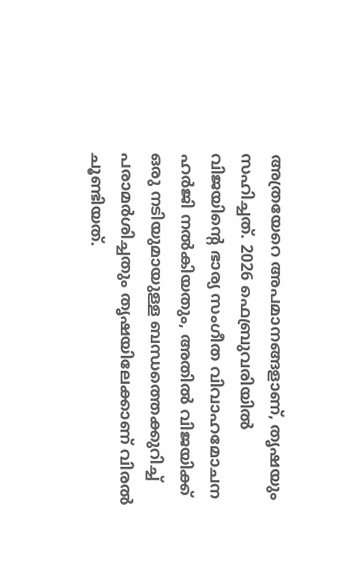അത്രയേറെ അപമാനങ്ങളാണ്, തൃഷയും സഹിച്ചത്. 2026 ഫെബ്രുവരിയില്‍ വിജയിന്റെ ഭാര്യ സംഗീത വിവാഹമോചന ഹര്‍ജി നല്‍കിയതും, അതില്‍ വിജയിക്ക് ഒരു നടിയുമായുള്ള ബന്ധത്തെക്കുറിച്ച് പരാമര്‍ശിച്ചതും തൃഷയിലേക്കാണ് വിരല്‍ ചൂണ്ടിയത്.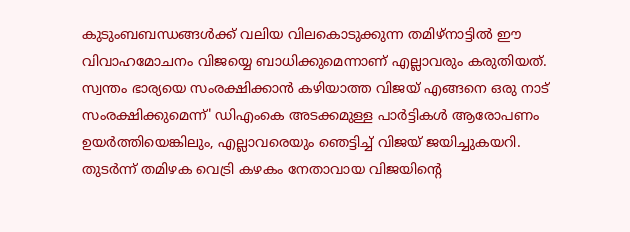കുടുംബബന്ധങ്ങള്‍ക്ക് വലിയ വിലകൊടുക്കുന്ന തമിഴ്‌നാട്ടില്‍ ഈ വിവാഹമോചനം വിജയ്യെ ബാധിക്കുമെന്നാണ് എല്ലാവരും കരുതിയത്. സ്വന്തം ഭാര്യയെ സംരക്ഷിക്കാന്‍ കഴിയാത്ത വിജയ് എങ്ങനെ ഒരു നാട് സംരക്ഷിക്കുമെന്ന്' ഡിഎംകെ അടക്കമുള്ള പാര്‍ട്ടികള്‍ ആരോപണം ഉയര്‍ത്തിയെങ്കിലും, എല്ലാവരെയും ഞെട്ടിച്ച് വിജയ് ജയിച്ചുകയറി. തുടര്‍ന്ന് തമിഴക വെട്രി കഴകം നേതാവായ വിജയിന്റെ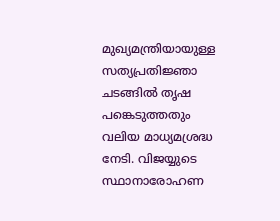മുഖ്യമന്ത്രിയായുള്ള സത്യപ്രതിജ്ഞാ ചടങ്ങില്‍ തൃഷ പങ്കെടുത്തതും വലിയ മാധ്യമശ്രദ്ധ നേടി. വിജയ്യുടെ സ്ഥാനാരോഹണ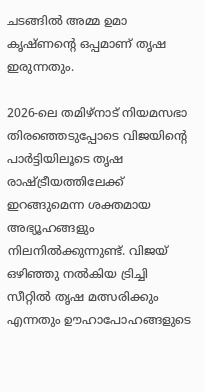ചടങ്ങില്‍ അമ്മ ഉമാ കൃഷ്ണന്റെ ഒപ്പമാണ് തൃഷ ഇരുന്നതും.

2026-ലെ തമിഴ്നാട് നിയമസഭാ തിരഞ്ഞെടുപ്പോടെ വിജയിന്റെ പാര്‍ട്ടിയിലൂടെ തൃഷ രാഷ്ട്രീയത്തിലേക്ക് ഇറങ്ങുമെന്ന ശക്തമായ അഭ്യൂഹങ്ങളും നിലനില്‍ക്കുന്നുണ്ട്. വിജയ് ഒഴിഞ്ഞു നല്‍കിയ ട്രിച്ചി സീറ്റില്‍ തൃഷ മത്സരിക്കും എന്നതും ഊഹാപോഹങ്ങളുടെ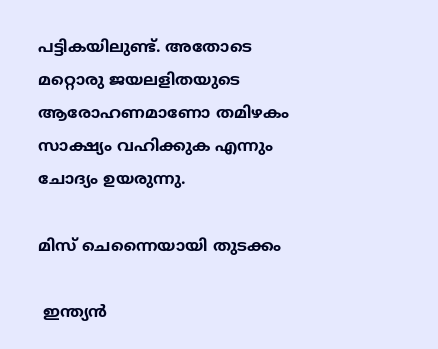പട്ടികയിലുണ്ട്. അതോടെ മറ്റൊരു ജയലളിതയുടെ ആരോഹണമാണോ തമിഴകം സാക്ഷ്യം വഹിക്കുക എന്നും ചോദ്യം ഉയരുന്നു.

മിസ് ചെന്നൈയായി തുടക്കം

 ഇന്ത്യന്‍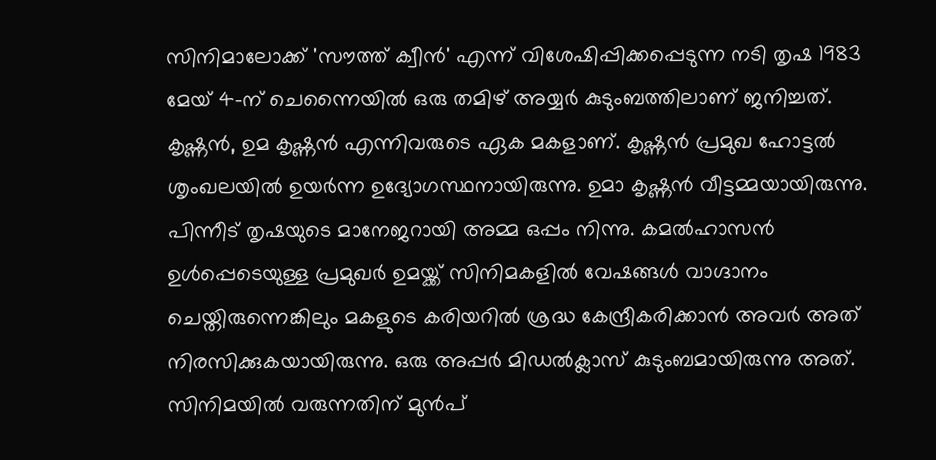സിനിമാലോക്ക് 'സൗത്ത് ക്വീന്‍' എന്ന് വിശേഷിപ്പിക്കപ്പെടുന്ന നടി തൃഷ 1983 മേയ് 4-ന് ചെന്നൈയില്‍ ഒരു തമിഴ് അയ്യര്‍ കുടുംബത്തിലാണ് ജനിച്ചത്. കൃഷ്ണന്‍, ഉമ കൃഷ്ണന്‍ എന്നിവരുടെ ഏക മകളാണ്. കൃഷ്ണന്‍ പ്രമുഖ ഹോട്ടല്‍ ശൃംഖലയില്‍ ഉയര്‍ന്ന ഉദ്യോഗസ്ഥനായിരുന്നു. ഉമാ കൃഷ്ണന്‍ വീട്ടമ്മയായിരുന്നു. പിന്നീട് തൃഷയുടെ മാനേജറായി അമ്മ ഒപ്പം നിന്നു. കമല്‍ഹാസന്‍ ഉള്‍പ്പെടെയുള്ള പ്രമുഖര്‍ ഉമയ്ക്ക് സിനിമകളില്‍ വേഷങ്ങള്‍ വാഗ്ദാനം ചെയ്തിരുന്നെങ്കിലും മകളുടെ കരിയറില്‍ ശ്രദ്ധ കേന്ദ്രീകരിക്കാന്‍ അവര്‍ അത് നിരസിക്കുകയായിരുന്നു. ഒരു അപ്പര്‍ മിഡല്‍ക്ലാസ് കുടുംബമായിരുന്നു അത്. സിനിമയില്‍ വരുന്നതിന് മുന്‍പ്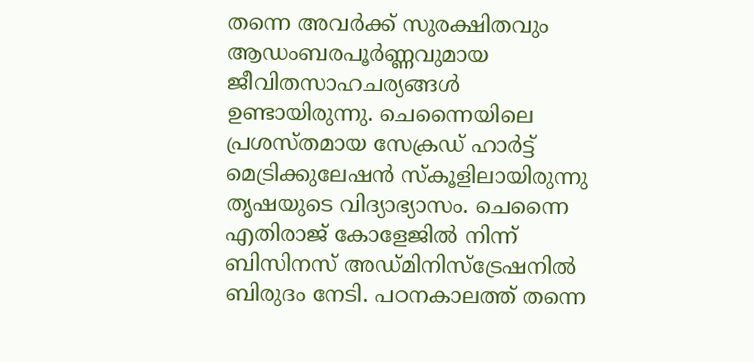തന്നെ അവര്‍ക്ക് സുരക്ഷിതവും ആഡംബരപൂര്‍ണ്ണവുമായ ജീവിതസാഹചര്യങ്ങള്‍ ഉണ്ടായിരുന്നു. ചെന്നൈയിലെ പ്രശസ്തമായ സേക്രഡ് ഹാര്‍ട്ട് മെട്രിക്കുലേഷന്‍ സ്‌കൂളിലായിരുന്നു തൃഷയുടെ വിദ്യാഭ്യാസം. ചെന്നൈ എതിരാജ് കോളേജില്‍ നിന്ന് ബിസിനസ് അഡ്മിനിസ്‌ട്രേഷനില്‍ ബിരുദം നേടി. പഠനകാലത്ത് തന്നെ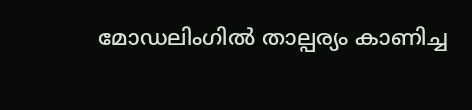മോഡലിംഗില്‍ താല്പര്യം കാണിച്ച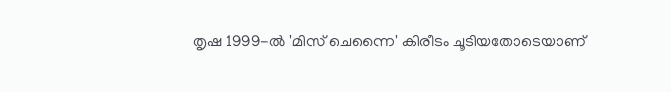തൃഷ 1999-ല്‍ 'മിസ് ചെന്നൈ' കിരീടം ചൂടിയതോടെയാണ്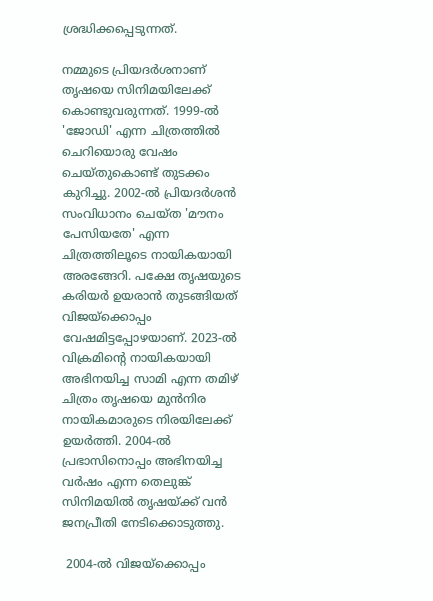ശ്രദ്ധിക്കപ്പെടുന്നത്.

നമ്മുടെ പ്രിയദര്‍ശനാണ് തൃഷയെ സിനിമയിലേക്ക് കൊണ്ടുവരുന്നത്. 1999-ല്‍ 'ജോഡി' എന്ന ചിത്രത്തില്‍ ചെറിയൊരു വേഷം ചെയ്തുകൊണ്ട് തുടക്കം കുറിച്ചു. 2002-ല്‍ പ്രിയദര്‍ശന്‍ സംവിധാനം ചെയ്ത 'മൗനം പേസിയതേ' എന്ന ചിത്രത്തിലൂടെ നായികയായി അരങ്ങേറി. പക്ഷേ തൃഷയുടെ കരിയര്‍ ഉയരാന്‍ തുടങ്ങിയത് വിജയ്‌ക്കൊപ്പം വേഷമിട്ടപ്പോഴയാണ്. 2023-ല്‍ വിക്രമിന്റെ നായികയായി അഭിനയിച്ച സാമി എന്ന തമിഴ് ചിത്രം തൃഷയെ മുന്‍നിര നായികമാരുടെ നിരയിലേക്ക് ഉയര്‍ത്തി. 2004-ല്‍ പ്രഭാസിനൊപ്പം അഭിനയിച്ച വര്‍ഷം എന്ന തെലുങ്ക് സിനിമയില്‍ തൃഷയ്ക്ക് വന്‍ ജനപ്രീതി നേടിക്കൊടുത്തു.

 2004-ല്‍ വിജയ്ക്കൊപ്പം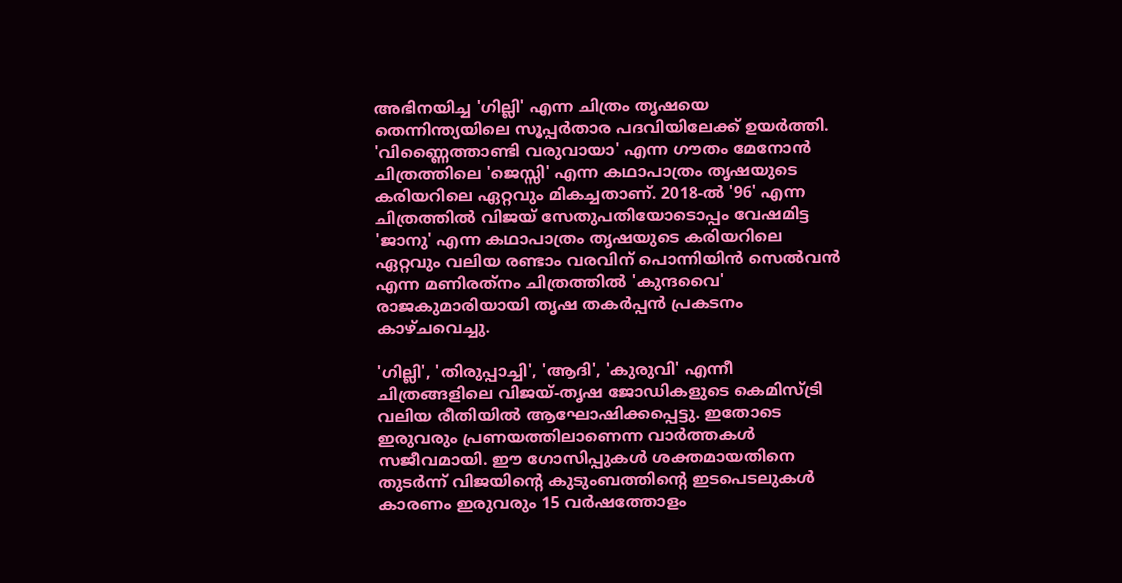അഭിനയിച്ച 'ഗില്ലി' എന്ന ചിത്രം തൃഷയെ തെന്നിന്ത്യയിലെ സൂപ്പര്‍താര പദവിയിലേക്ക് ഉയര്‍ത്തി. 'വിണ്ണൈത്താണ്ടി വരുവായാ' എന്ന ഗൗതം മേനോന്‍ ചിത്രത്തിലെ 'ജെസ്സി' എന്ന കഥാപാത്രം തൃഷയുടെ കരിയറിലെ ഏറ്റവും മികച്ചതാണ്. 2018-ല്‍ '96' എന്ന ചിത്രത്തില്‍ വിജയ് സേതുപതിയോടൊപ്പം വേഷമിട്ട 'ജാനു' എന്ന കഥാപാത്രം തൃഷയുടെ കരിയറിലെ ഏറ്റവും വലിയ രണ്ടാം വരവിന് പൊന്നിയിന്‍ സെല്‍വന്‍ എന്ന മണിരത്‌നം ചിത്രത്തില്‍ 'കുന്ദവൈ' രാജകുമാരിയായി തൃഷ തകര്‍പ്പന്‍ പ്രകടനം കാഴ്ചവെച്ചു.

'ഗില്ലി', 'തിരുപ്പാച്ചി', 'ആദി', 'കുരുവി' എന്നീ ചിത്രങ്ങളിലെ വിജയ്-തൃഷ ജോഡികളുടെ കെമിസ്ട്രി വലിയ രീതിയില്‍ ആഘോഷിക്കപ്പെട്ടു. ഇതോടെ ഇരുവരും പ്രണയത്തിലാണെന്ന വാര്‍ത്തകള്‍ സജീവമായി. ഈ ഗോസിപ്പുകള്‍ ശക്തമായതിനെ തുടര്‍ന്ന് വിജയിന്റെ കുടുംബത്തിന്റെ ഇടപെടലുകള്‍ കാരണം ഇരുവരും 15 വര്‍ഷത്തോളം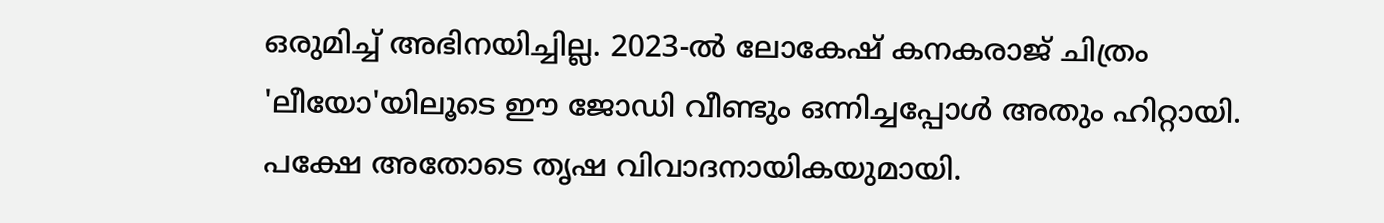ഒരുമിച്ച് അഭിനയിച്ചില്ല. 2023-ല്‍ ലോകേഷ് കനകരാജ് ചിത്രം 'ലീയോ'യിലൂടെ ഈ ജോഡി വീണ്ടും ഒന്നിച്ചപ്പോള്‍ അതും ഹിറ്റായി. പക്ഷേ അതോടെ തൃഷ വിവാദനായികയുമായി.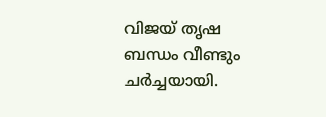വിജയ് തൃഷ ബന്ധം വീണ്ടും ചര്‍ച്ചയായി.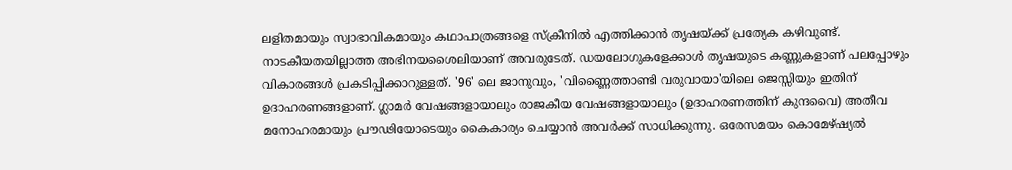ലളിതമായും സ്വാഭാവികമായും കഥാപാത്രങ്ങളെ സ്‌ക്രീനില്‍ എത്തിക്കാന്‍ തൃഷയ്ക്ക് പ്രത്യേക കഴിവുണ്ട്. നാടകീയതയില്ലാത്ത അഭിനയശൈലിയാണ് അവരുടേത്. ഡയലോഗുകളേക്കാള്‍ തൃഷയുടെ കണ്ണുകളാണ് പലപ്പോഴും വികാരങ്ങള്‍ പ്രകടിപ്പിക്കാറുള്ളത്. '96' ലെ ജാനുവും, 'വിണ്ണൈത്താണ്ടി വരുവായാ'യിലെ ജെസ്സിയും ഇതിന് ഉദാഹരണങ്ങളാണ്. ഗ്ലാമര്‍ വേഷങ്ങളായാലും രാജകീയ വേഷങ്ങളായാലും (ഉദാഹരണത്തിന് കുന്ദവൈ) അതീവ മനോഹരമായും പ്രൗഢിയോടെയും കൈകാര്യം ചെയ്യാന്‍ അവര്‍ക്ക് സാധിക്കുന്നു. ഒരേസമയം കൊമേഴ്ഷ്യല്‍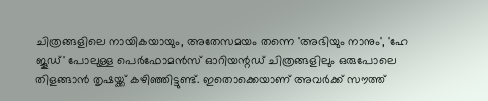ചിത്രങ്ങളിലെ നായികയായും, അതേസമയം തന്നെ 'അഭിയും നാനും', 'ഹേ ജൂഡ്' പോലുള്ള പെര്‍ഫോമന്‍സ് ഓറിയന്റഡ് ചിത്രങ്ങളിലും ഒരുപോലെ തിളങ്ങാന്‍ തൃഷയ്ക്ക് കഴിഞ്ഞിട്ടുണ്ട്. ഇതൊക്കെയാണ് അവര്‍ക്ക് സൗത്ത്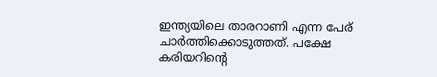ഇന്ത്യയിലെ താരറാണി എന്ന പേര് ചാര്‍ത്തിക്കൊടുത്തത്. പക്ഷേ കരിയറിന്റെ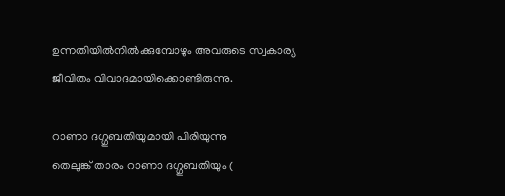ഉന്നതിയില്‍നില്‍ക്കുമ്പോഴും അവരുടെ സ്വകാര്യ ജീവിതം വിവാദമായിക്കൊണ്ടിരുന്നു.

റാണാ ദഗ്ഗുബതിയുമായി പിരിയുന്നു
തെലുങ്ക് താരം റാണാ ദഗ്ഗുബതിയും (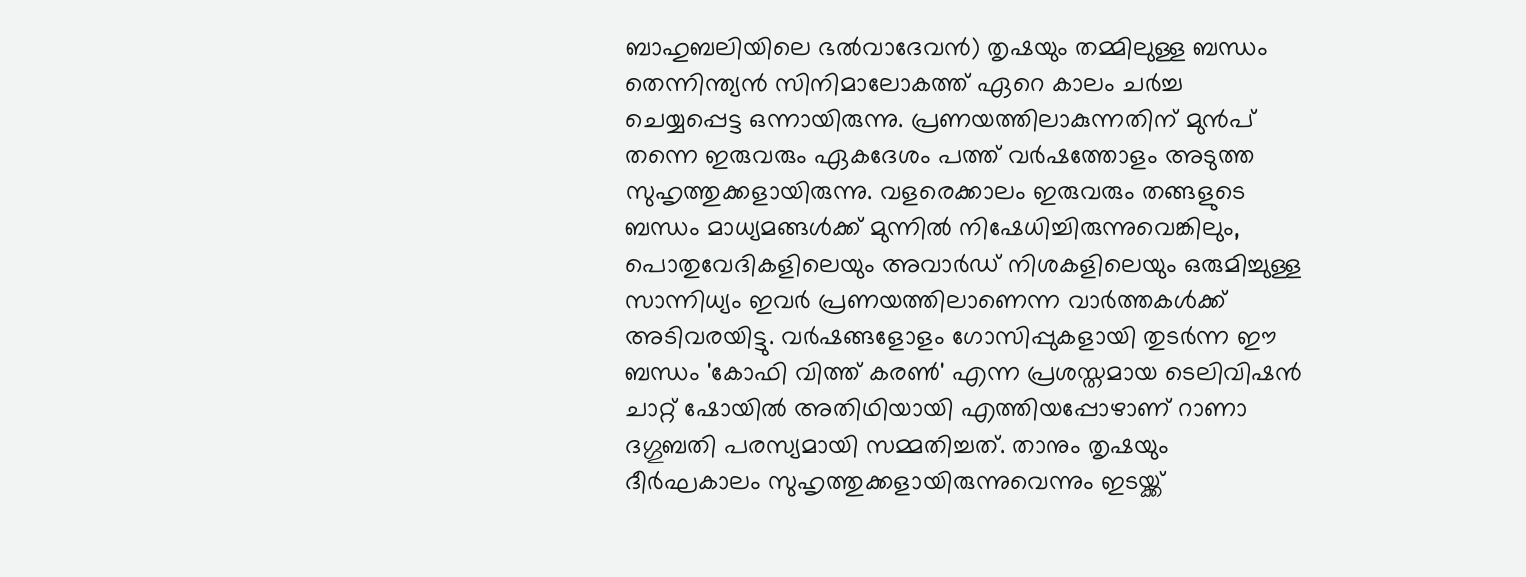ബാഹുബലിയിലെ ഭല്‍വാദേവന്‍) തൃഷയും തമ്മിലുള്ള ബന്ധം തെന്നിന്ത്യന്‍ സിനിമാലോകത്ത് ഏറെ കാലം ചര്‍ച്ച ചെയ്യപ്പെട്ട ഒന്നായിരുന്നു. പ്രണയത്തിലാകുന്നതിന് മുന്‍പ് തന്നെ ഇരുവരും ഏകദേശം പത്ത് വര്‍ഷത്തോളം അടുത്ത സുഹൃത്തുക്കളായിരുന്നു. വളരെക്കാലം ഇരുവരും തങ്ങളുടെ ബന്ധം മാധ്യമങ്ങള്‍ക്ക് മുന്നില്‍ നിഷേധിച്ചിരുന്നുവെങ്കിലും, പൊതുവേദികളിലെയും അവാര്‍ഡ് നിശകളിലെയും ഒരുമിച്ചുള്ള സാന്നിധ്യം ഇവര്‍ പ്രണയത്തിലാണെന്ന വാര്‍ത്തകള്‍ക്ക് അടിവരയിട്ടു. വര്‍ഷങ്ങളോളം ഗോസിപ്പുകളായി തുടര്‍ന്ന ഈ ബന്ധം 'കോഫി വിത്ത് കരണ്‍' എന്ന പ്രശസ്തമായ ടെലിവിഷന്‍ ചാറ്റ് ഷോയില്‍ അതിഥിയായി എത്തിയപ്പോഴാണ് റാണാ ദഗ്ഗുബതി പരസ്യമായി സമ്മതിച്ചത്. താനും തൃഷയും ദീര്‍ഘകാലം സുഹൃത്തുക്കളായിരുന്നുവെന്നും ഇടയ്ക്ക്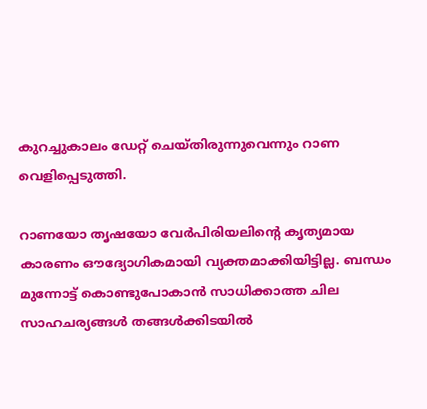കുറച്ചുകാലം ഡേറ്റ് ചെയ്തിരുന്നുവെന്നും റാണ വെളിപ്പെടുത്തി.

റാണയോ തൃഷയോ വേര്‍പിരിയലിന്റെ കൃത്യമായ കാരണം ഔദ്യോഗികമായി വ്യക്തമാക്കിയിട്ടില്ല. ബന്ധം മുന്നോട്ട് കൊണ്ടുപോകാന്‍ സാധിക്കാത്ത ചില സാഹചര്യങ്ങള്‍ തങ്ങള്‍ക്കിടയില്‍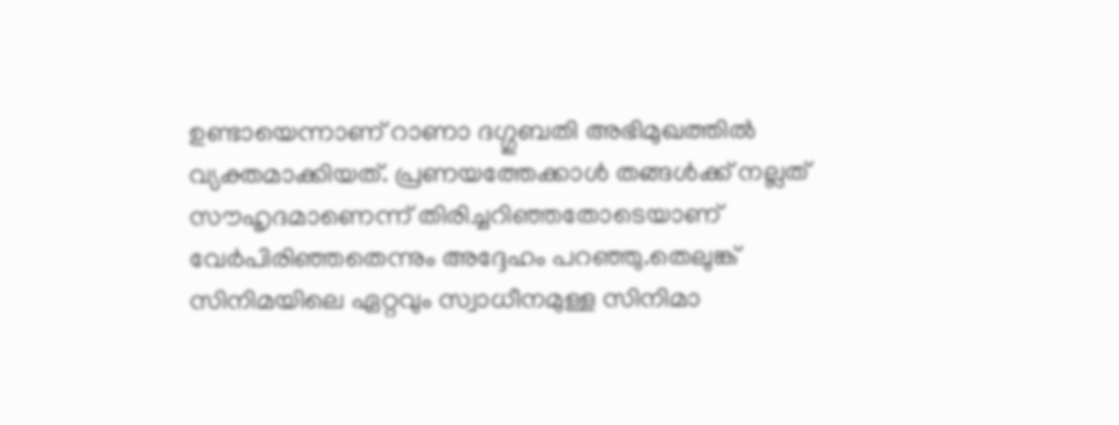ഉണ്ടായെന്നാണ് റാണാ ദഗ്ഗുബതി അഭിമുഖത്തില്‍ വ്യക്തമാക്കിയത്. പ്രണയത്തേക്കാള്‍ തങ്ങള്‍ക്ക് നല്ലത് സൗഹൃദമാണെന്ന് തിരിച്ചറിഞ്ഞതോടെയാണ് വേര്‍പിരിഞ്ഞതെന്നും അദ്ദേഹം പറഞ്ഞു.തെലുങ്ക് സിനിമയിലെ ഏറ്റവും സ്വാധീനമുള്ള സിനിമാ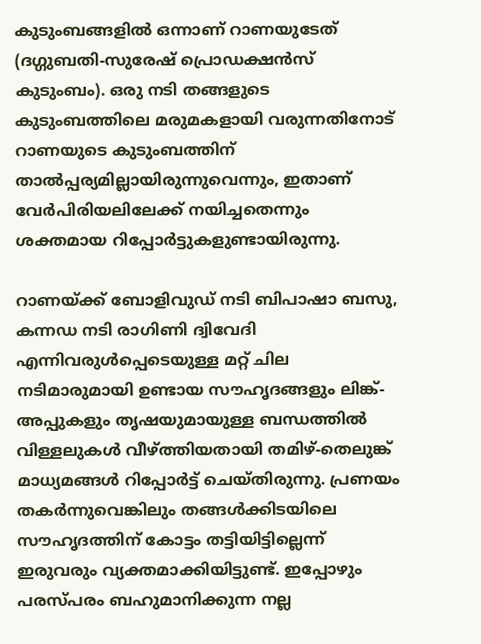കുടുംബങ്ങളില്‍ ഒന്നാണ് റാണയുടേത് (ദഗ്ഗുബതി-സുരേഷ് പ്രൊഡക്ഷന്‍സ് കുടുംബം). ഒരു നടി തങ്ങളുടെ കുടുംബത്തിലെ മരുമകളായി വരുന്നതിനോട് റാണയുടെ കുടുംബത്തിന് താല്‍പ്പര്യമില്ലായിരുന്നുവെന്നും, ഇതാണ് വേര്‍പിരിയലിലേക്ക് നയിച്ചതെന്നും ശക്തമായ റിപ്പോര്‍ട്ടുകളുണ്ടായിരുന്നു.

റാണയ്ക്ക് ബോളിവുഡ് നടി ബിപാഷാ ബസു, കന്നഡ നടി രാഗിണി ദ്വിവേദി എന്നിവരുള്‍പ്പെടെയുള്ള മറ്റ് ചില നടിമാരുമായി ഉണ്ടായ സൗഹൃദങ്ങളും ലിങ്ക്-അപ്പുകളും തൃഷയുമായുള്ള ബന്ധത്തില്‍ വിള്ളലുകള്‍ വീഴ്ത്തിയതായി തമിഴ്-തെലുങ്ക് മാധ്യമങ്ങള്‍ റിപ്പോര്‍ട്ട് ചെയ്തിരുന്നു. പ്രണയം തകര്‍ന്നുവെങ്കിലും തങ്ങള്‍ക്കിടയിലെ സൗഹൃദത്തിന് കോട്ടം തട്ടിയിട്ടില്ലെന്ന് ഇരുവരും വ്യക്തമാക്കിയിട്ടുണ്ട്. ഇപ്പോഴും പരസ്പരം ബഹുമാനിക്കുന്ന നല്ല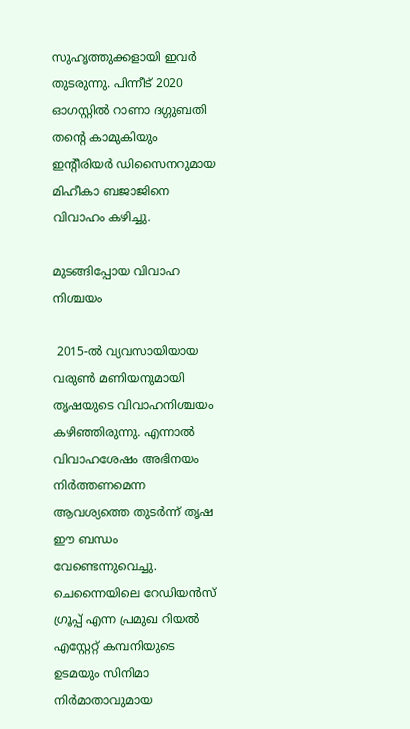സുഹൃത്തുക്കളായി ഇവര്‍ തുടരുന്നു. പിന്നീട് 2020 ഓഗസ്റ്റില്‍ റാണാ ദഗ്ഗുബതി തന്റെ കാമുകിയും ഇന്റീരിയര്‍ ഡിസൈനറുമായ മിഹീകാ ബജാജിനെ വിവാഹം കഴിച്ചു.

മുടങ്ങിപ്പോയ വിവാഹ നിശ്ചയം

 2015-ല്‍ വ്യവസായിയായ വരുണ്‍ മണിയനുമായി തൃഷയുടെ വിവാഹനിശ്ചയം കഴിഞ്ഞിരുന്നു. എന്നാല്‍ വിവാഹശേഷം അഭിനയം നിര്‍ത്തണമെന്ന ആവശ്യത്തെ തുടര്‍ന്ന് തൃഷ ഈ ബന്ധം വേണ്ടെന്നുവെച്ചു. ചെന്നൈയിലെ റേഡിയന്‍സ് ഗ്രൂപ്പ് എന്ന പ്രമുഖ റിയല്‍ എസ്റ്റേറ്റ് കമ്പനിയുടെ ഉടമയും സിനിമാ നിര്‍മാതാവുമായ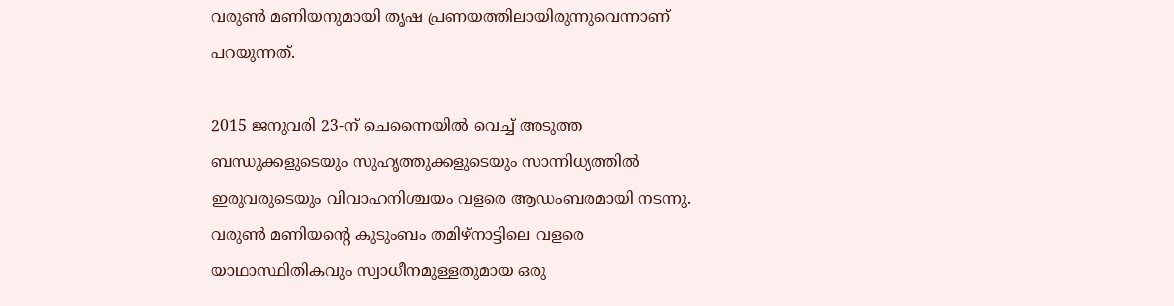വരുണ്‍ മണിയനുമായി തൃഷ പ്രണയത്തിലായിരുന്നുവെന്നാണ് പറയുന്നത്.

2015 ജനുവരി 23-ന് ചെന്നൈയില്‍ വെച്ച് അടുത്ത ബന്ധുക്കളുടെയും സുഹൃത്തുക്കളുടെയും സാന്നിധ്യത്തില്‍ ഇരുവരുടെയും വിവാഹനിശ്ചയം വളരെ ആഡംബരമായി നടന്നു. വരുണ്‍ മണിയന്റെ കുടുംബം തമിഴ്നാട്ടിലെ വളരെ യാഥാസ്ഥിതികവും സ്വാധീനമുള്ളതുമായ ഒരു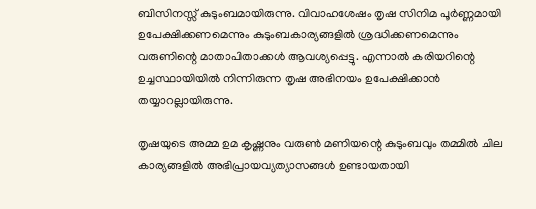ബിസിനസ്സ് കുടുംബമായിരുന്നു. വിവാഹശേഷം തൃഷ സിനിമ പൂര്‍ണ്ണമായി ഉപേക്ഷിക്കണമെന്നും കുടുംബകാര്യങ്ങളില്‍ ശ്രദ്ധിക്കണമെന്നും വരുണിന്റെ മാതാപിതാക്കള്‍ ആവശ്യപ്പെട്ടു. എന്നാല്‍ കരിയറിന്റെ ഉച്ചസ്ഥായിയില്‍ നിന്നിരുന്ന തൃഷ അഭിനയം ഉപേക്ഷിക്കാന്‍ തയ്യാറല്ലായിരുന്നു.

തൃഷയുടെ അമ്മ ഉമ കൃഷ്ണനും വരുണ്‍ മണിയന്റെ കുടുംബവും തമ്മില്‍ ചില കാര്യങ്ങളില്‍ അഭിപ്രായവ്യത്യാസങ്ങള്‍ ഉണ്ടായതായി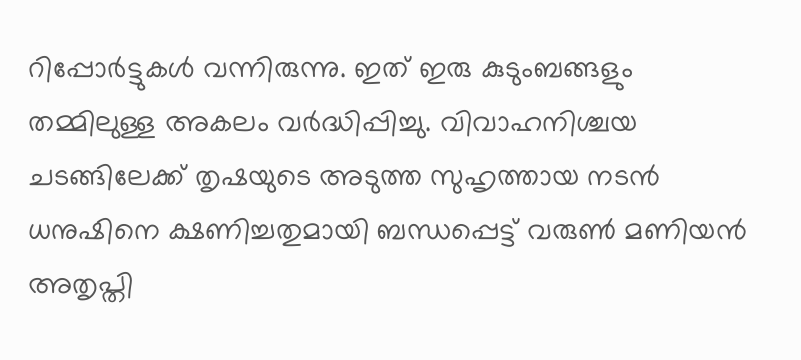റിപ്പോര്‍ട്ടുകള്‍ വന്നിരുന്നു. ഇത് ഇരു കുടുംബങ്ങളും തമ്മിലുള്ള അകലം വര്‍ദ്ധിപ്പിച്ചു. വിവാഹനിശ്ചയ ചടങ്ങിലേക്ക് തൃഷയുടെ അടുത്ത സുഹൃത്തായ നടന്‍ ധനുഷിനെ ക്ഷണിച്ചതുമായി ബന്ധപ്പെട്ട് വരുണ്‍ മണിയന്‍ അതൃപ്തി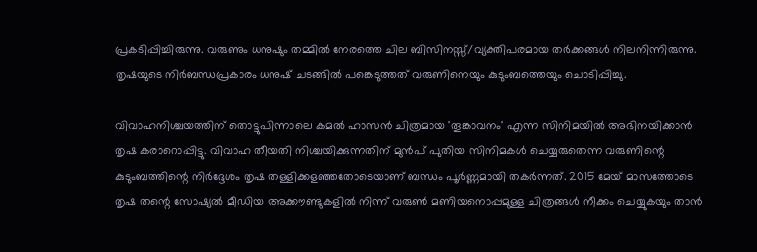പ്രകടിപ്പിച്ചിരുന്നു. വരുണും ധനുഷും തമ്മില്‍ നേരത്തെ ചില ബിസിനസ്സ്/വ്യക്തിപരമായ തര്‍ക്കങ്ങള്‍ നിലനിന്നിരുന്നു. തൃഷയുടെ നിര്‍ബന്ധപ്രകാരം ധനുഷ് ചടങ്ങില്‍ പങ്കെടുത്തത് വരുണിനെയും കുടുംബത്തെയും ചൊടിപ്പിച്ചു.

വിവാഹനിശ്ചയത്തിന് തൊട്ടുപിന്നാലെ കമല്‍ ഹാസന്‍ ചിത്രമായ 'തൂങ്കാവനം' എന്ന സിനിമയില്‍ അഭിനയിക്കാന്‍ തൃഷ കരാറൊപ്പിട്ടു. വിവാഹ തീയതി നിശ്ചയിക്കുന്നതിന് മുന്‍പ് പുതിയ സിനിമകള്‍ ചെയ്യരുതെന്ന വരുണിന്റെ കുടുംബത്തിന്റെ നിര്‍ദ്ദേശം തൃഷ തള്ളിക്കളഞ്ഞതോടെയാണ് ബന്ധം പൂര്‍ണ്ണമായി തകര്‍ന്നത്. 2015 മേയ് മാസത്തോടെ തൃഷ തന്റെ സോഷ്യല്‍ മീഡിയ അക്കൗണ്ടുകളില്‍ നിന്ന് വരുണ്‍ മണിയനൊപ്പമുള്ള ചിത്രങ്ങള്‍ നീക്കം ചെയ്യുകയും താന്‍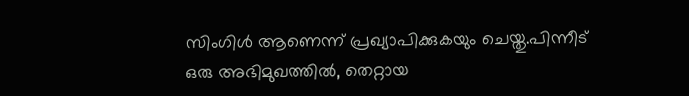സിംഗിള്‍ ആണെന്ന് പ്രഖ്യാപിക്കുകയും ചെയ്തു.പിന്നീട് ഒരു അഭിമുഖത്തില്‍, തെറ്റായ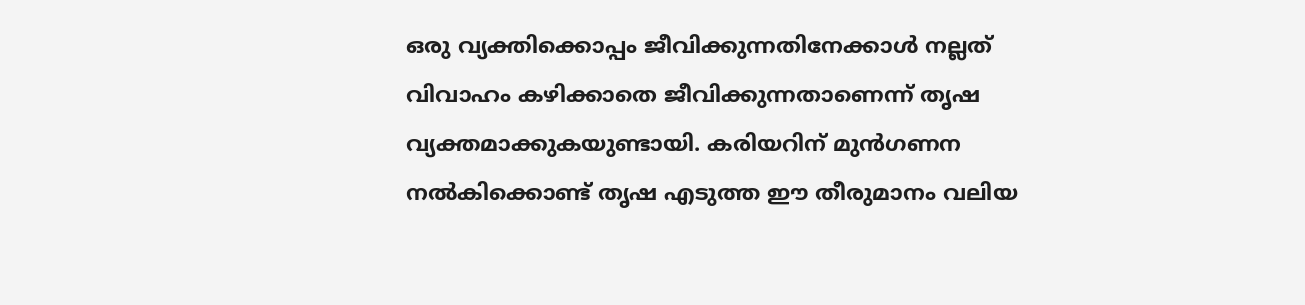ഒരു വ്യക്തിക്കൊപ്പം ജീവിക്കുന്നതിനേക്കാള്‍ നല്ലത് വിവാഹം കഴിക്കാതെ ജീവിക്കുന്നതാണെന്ന് തൃഷ വ്യക്തമാക്കുകയുണ്ടായി. കരിയറിന് മുന്‍ഗണന നല്‍കിക്കൊണ്ട് തൃഷ എടുത്ത ഈ തീരുമാനം വലിയ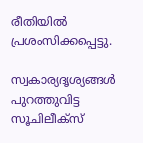രീതിയില്‍ പ്രശംസിക്കപ്പെട്ടു.

സ്വകാര്യദൃശ്യങ്ങള്‍ പുറത്തുവിട്ട സൂചിലീക്‌സ്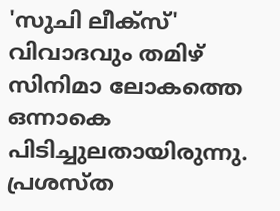'സുചി ലീക്സ്' വിവാദവും തമിഴ് സിനിമാ ലോകത്തെ ഒന്നാകെ പിടിച്ചുലതായിരുന്നു. പ്രശസ്ത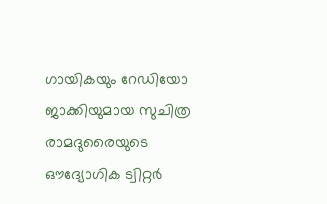ഗായികയും റേഡിയോ ജാക്കിയുമായ സുചിത്ര രാമദുരൈയുടെ ഔദ്യോഗിക ട്വിറ്റര്‍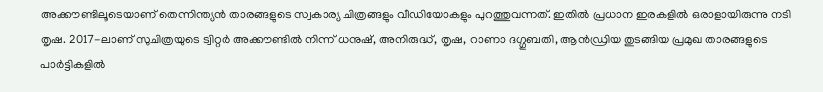അക്കൗണ്ടിലൂടെയാണ് തെന്നിന്ത്യന്‍ താരങ്ങളുടെ സ്വകാര്യ ചിത്രങ്ങളും വീഡിയോകളും പുറത്തുവന്നത്. ഇതില്‍ പ്രധാന ഇരകളില്‍ ഒരാളായിരുന്നു നടി തൃഷ. 2017-ലാണ് സുചിത്രയുടെ ട്വിറ്റര്‍ അക്കൗണ്ടില്‍ നിന്ന് ധനുഷ്, അനിരുദ്ധ്, തൃഷ, റാണാ ദഗ്ഗുബതി, ആന്‍ഡ്രിയ തുടങ്ങിയ പ്രമുഖ താരങ്ങളുടെ പാര്‍ട്ടികളില്‍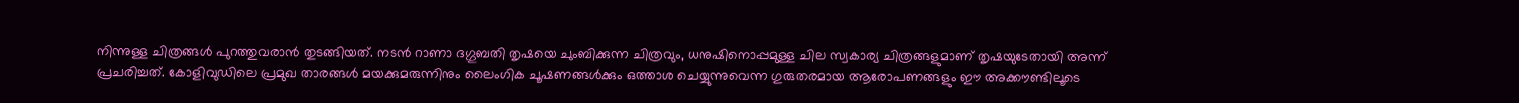നിന്നുള്ള ചിത്രങ്ങള്‍ പുറത്തുവരാന്‍ തുടങ്ങിയത്. നടന്‍ റാണാ ദഗ്ഗുബതി തൃഷയെ ചുംബിക്കുന്ന ചിത്രവും, ധനുഷിനൊപ്പമുള്ള ചില സ്വകാര്യ ചിത്രങ്ങളുമാണ് തൃഷയുടേതായി അന്ന് പ്രചരിച്ചത്. കോളിവുഡിലെ പ്രമുഖ താരങ്ങള്‍ മയക്കുമരുന്നിനും ലൈംഗിക ചൂഷണങ്ങള്‍ക്കും ഒത്താശ ചെയ്യുന്നുവെന്ന ഗുരുതരമായ ആരോപണങ്ങളും ഈ അക്കൗണ്ടിലൂടെ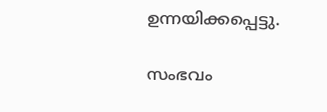ഉന്നയിക്കപ്പെട്ടു.

സംഭവം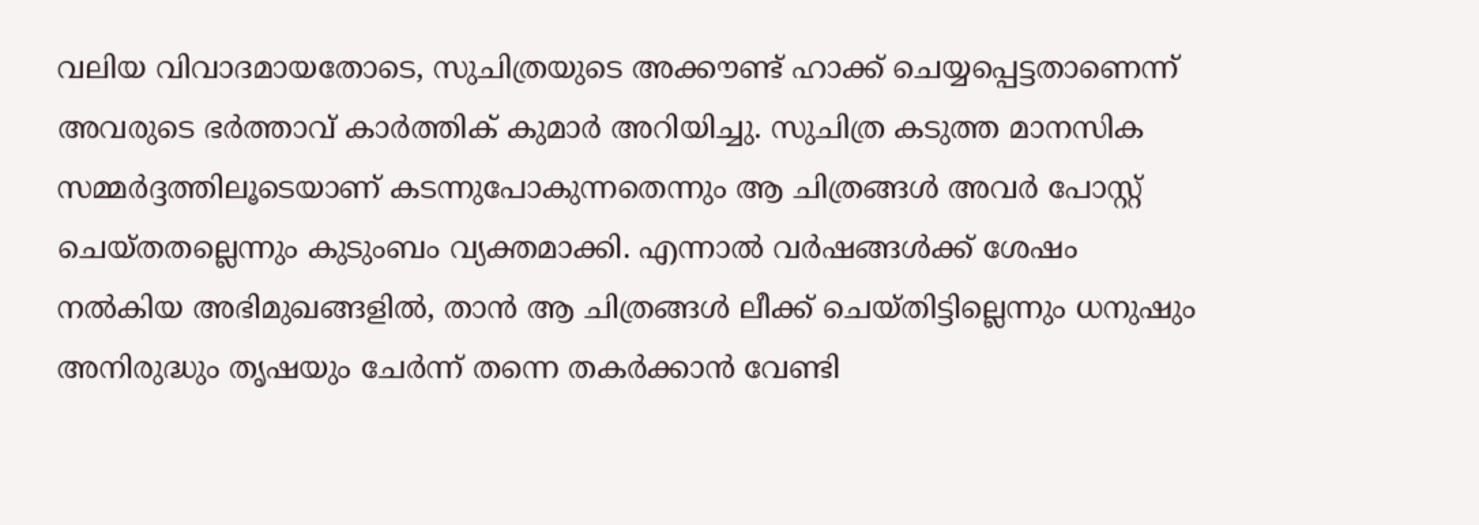വലിയ വിവാദമായതോടെ, സുചിത്രയുടെ അക്കൗണ്ട് ഹാക്ക് ചെയ്യപ്പെട്ടതാണെന്ന് അവരുടെ ഭര്‍ത്താവ് കാര്‍ത്തിക് കുമാര്‍ അറിയിച്ചു. സുചിത്ര കടുത്ത മാനസിക സമ്മര്‍ദ്ദത്തിലൂടെയാണ് കടന്നുപോകുന്നതെന്നും ആ ചിത്രങ്ങള്‍ അവര്‍ പോസ്റ്റ് ചെയ്തതല്ലെന്നും കുടുംബം വ്യക്തമാക്കി. എന്നാല്‍ വര്‍ഷങ്ങള്‍ക്ക് ശേഷം നല്‍കിയ അഭിമുഖങ്ങളില്‍, താന്‍ ആ ചിത്രങ്ങള്‍ ലീക്ക് ചെയ്തിട്ടില്ലെന്നും ധനുഷും അനിരുദ്ധും തൃഷയും ചേര്‍ന്ന് തന്നെ തകര്‍ക്കാന്‍ വേണ്ടി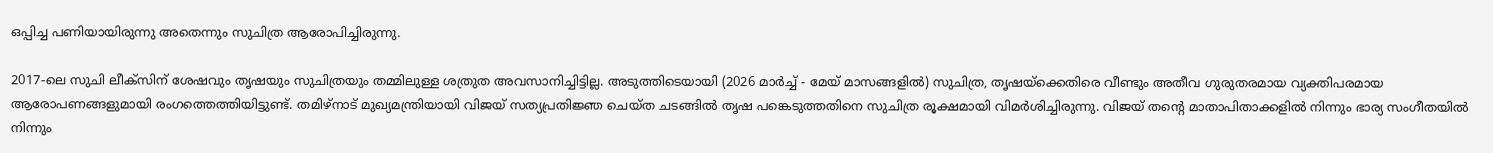ഒപ്പിച്ച പണിയായിരുന്നു അതെന്നും സുചിത്ര ആരോപിച്ചിരുന്നു.

2017-ലെ സുചി ലീക്‌സിന് ശേഷവും തൃഷയും സുചിത്രയും തമ്മിലുള്ള ശത്രുത അവസാനിച്ചിട്ടില്ല. അടുത്തിടെയായി (2026 മാര്‍ച്ച് - മേയ് മാസങ്ങളില്‍) സുചിത്ര, തൃഷയ്ക്കെതിരെ വീണ്ടും അതീവ ഗുരുതരമായ വ്യക്തിപരമായ ആരോപണങ്ങളുമായി രംഗത്തെത്തിയിട്ടുണ്ട്. തമിഴ്നാട് മുഖ്യമന്ത്രിയായി വിജയ് സത്യപ്രതിജ്ഞ ചെയ്ത ചടങ്ങില്‍ തൃഷ പങ്കെടുത്തതിനെ സുചിത്ര രൂക്ഷമായി വിമര്‍ശിച്ചിരുന്നു. വിജയ് തന്റെ മാതാപിതാക്കളില്‍ നിന്നും ഭാര്യ സംഗീതയില്‍ നിന്നും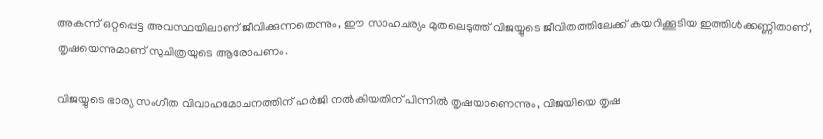അകന്ന് ഒറ്റപ്പെട്ട അവസ്ഥയിലാണ് ജീവിക്കുന്നതെന്നും, ഈ സാഹചര്യം മുതലെടുത്ത് വിജയ്യുടെ ജീവിതത്തിലേക്ക് കയറിക്കൂടിയ ഇത്തിള്‍ക്കണ്ണിതാണ്, തൃഷയെന്നുമാണ് സുചിത്രയുടെ ആരോപണം.

വിജയ്യുടെ ഭാര്യ സംഗീത വിവാഹമോചനത്തിന് ഹര്‍ജി നല്‍കിയതിന് പിന്നില്‍ തൃഷയാണെന്നും, വിജയിയെ തൃഷ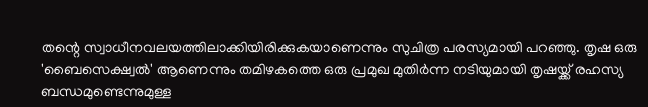തന്റെ സ്വാധീനവലയത്തിലാക്കിയിരിക്കുകയാണെന്നും സുചിത്ര പരസ്യമായി പറഞ്ഞു. തൃഷ ഒരു 'ബൈസെക്ഷ്വല്‍' ആണെന്നും തമിഴകത്തെ ഒരു പ്രമുഖ മുതിര്‍ന്ന നടിയുമായി തൃഷയ്ക്ക് രഹസ്യ ബന്ധമുണ്ടെന്നുമുള്ള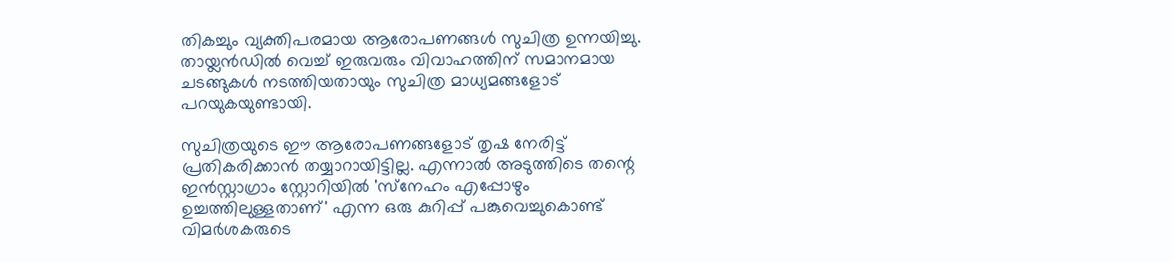തികച്ചും വ്യക്തിപരമായ ആരോപണങ്ങള്‍ സുചിത്ര ഉന്നയിച്ചു. തായ്ലന്‍ഡില്‍ വെച്ച് ഇരുവരും വിവാഹത്തിന് സമാനമായ ചടങ്ങുകള്‍ നടത്തിയതായും സുചിത്ര മാധ്യമങ്ങളോട് പറയുകയുണ്ടായി.

സുചിത്രയുടെ ഈ ആരോപണങ്ങളോട് തൃഷ നേരിട്ട് പ്രതികരിക്കാന്‍ തയ്യാറായിട്ടില്ല. എന്നാല്‍ അടുത്തിടെ തന്റെ ഇന്‍സ്റ്റാഗ്രാം സ്റ്റോറിയില്‍ 'സ്‌നേഹം എപ്പോഴും ഉച്ചത്തിലുള്ളതാണ്' എന്ന ഒരു കുറിപ്പ് പങ്കുവെച്ചുകൊണ്ട് വിമര്‍ശകരുടെ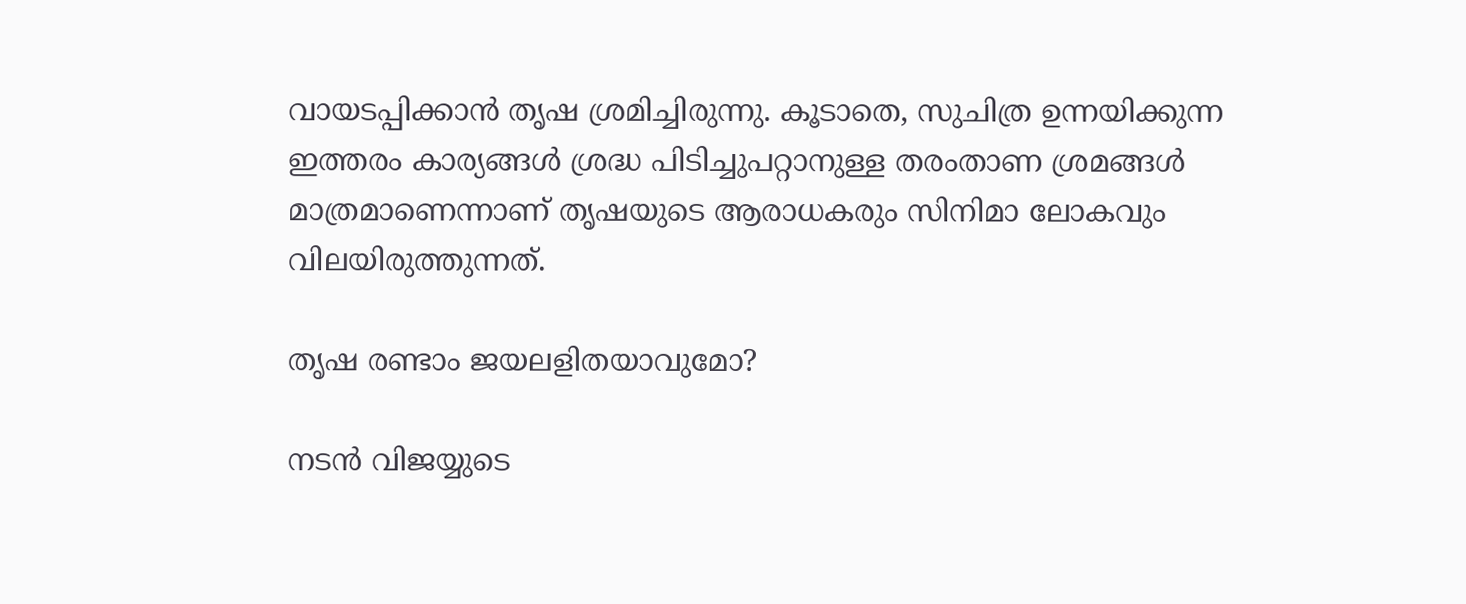വായടപ്പിക്കാന്‍ തൃഷ ശ്രമിച്ചിരുന്നു. കൂടാതെ, സുചിത്ര ഉന്നയിക്കുന്ന ഇത്തരം കാര്യങ്ങള്‍ ശ്രദ്ധ പിടിച്ചുപറ്റാനുള്ള തരംതാണ ശ്രമങ്ങള്‍ മാത്രമാണെന്നാണ് തൃഷയുടെ ആരാധകരും സിനിമാ ലോകവും വിലയിരുത്തുന്നത്.

തൃഷ രണ്ടാം ജയലളിതയാവുമോ?

നടന്‍ വിജയ്യുടെ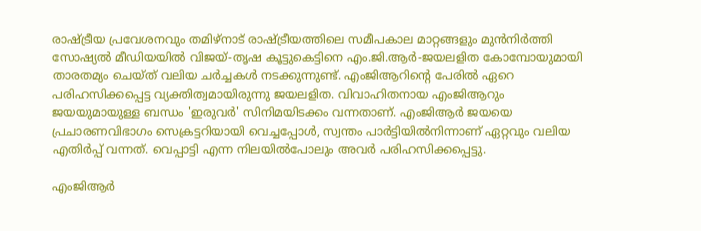രാഷ്ട്രീയ പ്രവേശനവും തമിഴ്നാട് രാഷ്ട്രീയത്തിലെ സമീപകാല മാറ്റങ്ങളും മുന്‍നിര്‍ത്തി സോഷ്യല്‍ മീഡിയയില്‍ വിജയ്-തൃഷ കൂട്ടുകെട്ടിനെ എം.ജി.ആര്‍-ജയലളിത കോമ്പോയുമായി താരതമ്യം ചെയ്ത് വലിയ ചര്‍ച്ചകള്‍ നടക്കുന്നുണ്ട്. എംജിആറിന്റെ പേരില്‍ ഏറെ പരിഹസിക്കപ്പെട്ട വ്യക്തിത്വമായിരുന്നു ജയലളിത. വിവാഹിതനായ എംജിആറും ജയയുമായുള്ള ബന്ധം 'ഇരുവര്‍' സിനിമയിടക്കം വന്നതാണ്. എംജിആര്‍ ജയയെ പ്രചാരണവിഭാഗം സെക്രട്ടറിയായി വെച്ചപ്പോള്‍, സ്വന്തം പാര്‍ട്ടിയില്‍നിന്നാണ് ഏറ്റവും വലിയ എതിര്‍പ്പ് വന്നത്. വെപ്പാട്ടി എന്ന നിലയില്‍പോലും അവര്‍ പരിഹസിക്കപ്പെട്ടു.

എംജിആര്‍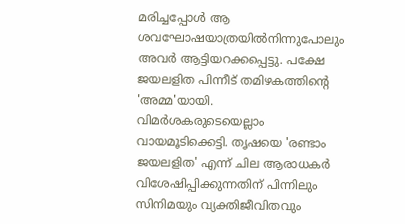മരിച്ചപ്പോള്‍ ആ ശവഘോഷയാത്രയില്‍നിന്നുപോലും അവര്‍ ആട്ടിയറക്കപ്പെട്ടു. പക്ഷേ ജയലളിത പിന്നീട് തമിഴകത്തിന്റെ 'അമ്മ'യായി. വിമര്‍ശകരുടെയെല്ലാം വായമൂടിക്കെട്ടി. തൃഷയെ 'രണ്ടാം ജയലളിത' എന്ന് ചില ആരാധകര്‍ വിശേഷിപ്പിക്കുന്നതിന് പിന്നിലും സിനിമയും വ്യക്തിജീവിതവും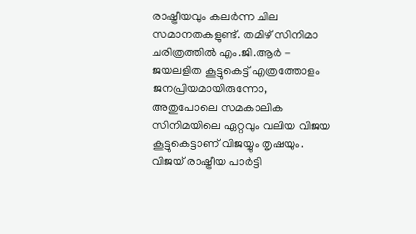രാഷ്ട്രീയവും കലര്‍ന്ന ചില സമാനതകളുണ്ട്. തമിഴ് സിനിമാ ചരിത്രത്തില്‍ എം.ജി.ആര്‍ - ജയലളിത കൂട്ടുകെട്ട് എത്രത്തോളം ജനപ്രിയമായിരുന്നോ, അതുപോലെ സമകാലിക സിനിമയിലെ ഏറ്റവും വലിയ വിജയ കൂട്ടുകെട്ടാണ് വിജയ്യും തൃഷയും. വിജയ് രാഷ്ട്രീയ പാര്‍ട്ടി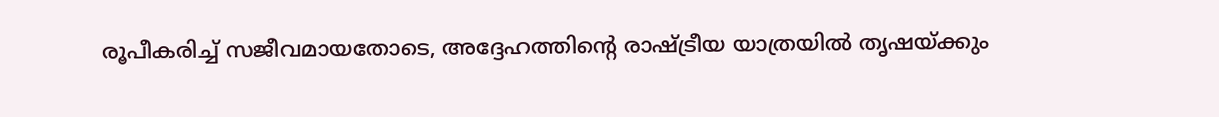രൂപീകരിച്ച് സജീവമായതോടെ, അദ്ദേഹത്തിന്റെ രാഷ്ട്രീയ യാത്രയില്‍ തൃഷയ്ക്കും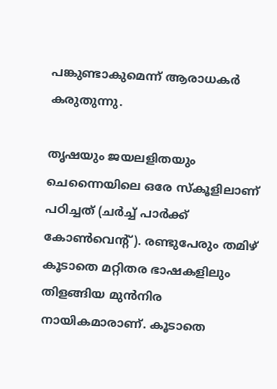പങ്കുണ്ടാകുമെന്ന് ആരാധകര്‍ കരുതുന്നു.

തൃഷയും ജയലളിതയും ചെന്നൈയിലെ ഒരേ സ്‌കൂളിലാണ് പഠിച്ചത് (ചര്‍ച്ച് പാര്‍ക്ക് കോണ്‍വെന്റ്). രണ്ടുപേരും തമിഴ് കൂടാതെ മറ്റിതര ഭാഷകളിലും തിളങ്ങിയ മുന്‍നിര നായികമാരാണ്. കൂടാതെ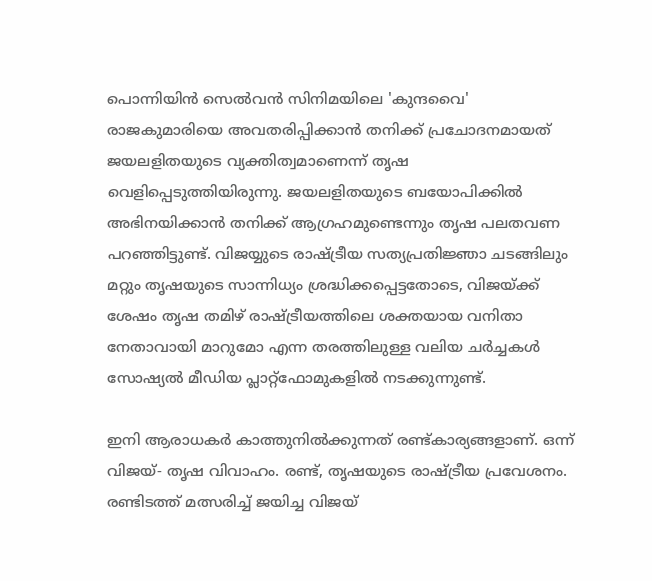പൊന്നിയിന്‍ സെല്‍വന്‍ സിനിമയിലെ 'കുന്ദവൈ' രാജകുമാരിയെ അവതരിപ്പിക്കാന്‍ തനിക്ക് പ്രചോദനമായത് ജയലളിതയുടെ വ്യക്തിത്വമാണെന്ന് തൃഷ വെളിപ്പെടുത്തിയിരുന്നു. ജയലളിതയുടെ ബയോപിക്കില്‍ അഭിനയിക്കാന്‍ തനിക്ക് ആഗ്രഹമുണ്ടെന്നും തൃഷ പലതവണ പറഞ്ഞിട്ടുണ്ട്. വിജയ്യുടെ രാഷ്ട്രീയ സത്യപ്രതിജ്ഞാ ചടങ്ങിലും മറ്റും തൃഷയുടെ സാന്നിധ്യം ശ്രദ്ധിക്കപ്പെട്ടതോടെ, വിജയ്ക്ക് ശേഷം തൃഷ തമിഴ് രാഷ്ട്രീയത്തിലെ ശക്തയായ വനിതാ നേതാവായി മാറുമോ എന്ന തരത്തിലുള്ള വലിയ ചര്‍ച്ചകള്‍ സോഷ്യല്‍ മീഡിയ പ്ലാറ്റ്ഫോമുകളില്‍ നടക്കുന്നുണ്ട്.

ഇനി ആരാധകര്‍ കാത്തുനില്‍ക്കുന്നത് രണ്ട്കാര്യങ്ങളാണ്. ഒന്ന് വിജയ്- തൃഷ വിവാഹം. രണ്ട്, തൃഷയുടെ രാഷ്ട്രീയ പ്രവേശനം. രണ്ടിടത്ത് മത്സരിച്ച് ജയിച്ച വിജയ്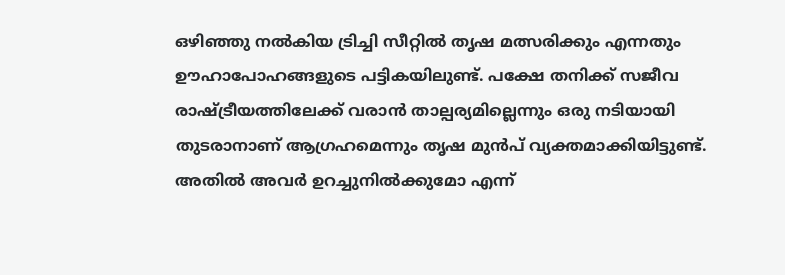ഒഴിഞ്ഞു നല്‍കിയ ട്രിച്ചി സീറ്റില്‍ തൃഷ മത്സരിക്കും എന്നതും ഊഹാപോഹങ്ങളുടെ പട്ടികയിലുണ്ട്. പക്ഷേ തനിക്ക് സജീവ രാഷ്ട്രീയത്തിലേക്ക് വരാന്‍ താല്പര്യമില്ലെന്നും ഒരു നടിയായി തുടരാനാണ് ആഗ്രഹമെന്നും തൃഷ മുന്‍പ് വ്യക്തമാക്കിയിട്ടുണ്ട്. അതില്‍ അവര്‍ ഉറച്ചുനില്‍ക്കുമോ എന്ന്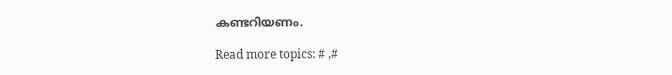കണ്ടറിയണം.

Read more topics: # ,#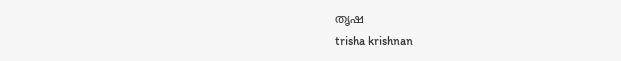തൃഷ
trisha krishnan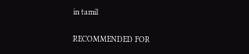in tamil

RECOMMENDED FOR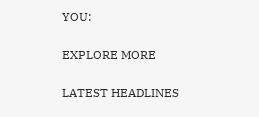YOU:

EXPLORE MORE

LATEST HEADLINES